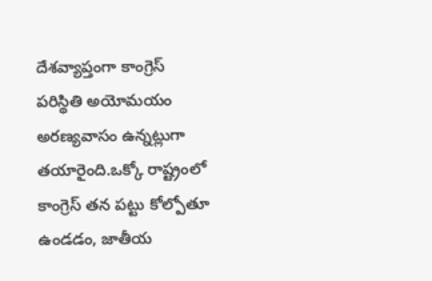దేశవ్యాప్తంగా కాంగ్రెస్ పరిస్థితి అయోమయం అరణ్యవాసం ఉన్నట్లుగా తయారైంది.ఒక్కో రాష్ట్రంలో కాంగ్రెస్ తన పట్టు కోల్పోతూ ఉండడం, జాతీయ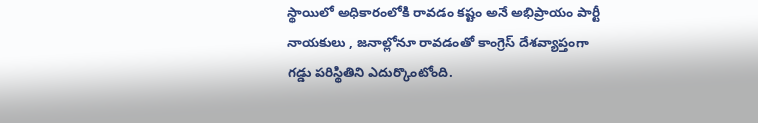స్థాయిలో అధికారంలోకి రావడం కష్టం అనే అభిప్రాయం పార్టీ నాయకులు , జనాల్లోనూ రావడంతో కాంగ్రెస్ దేశవ్యాప్తంగా గడ్డు పరిస్థితిని ఎదుర్కొంటోంది.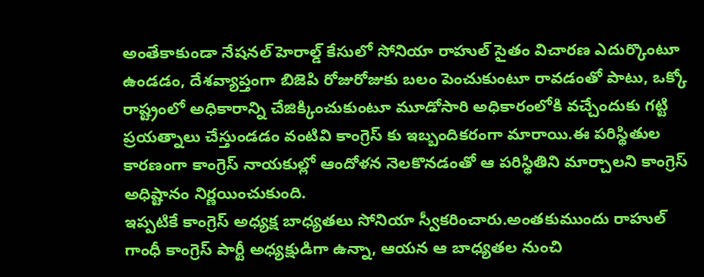అంతేకాకుండా నేషనల్ హెరాల్డ్ కేసులో సోనియా రాహుల్ సైతం విచారణ ఎదుర్కొంటూ ఉండడం, దేశవ్యాప్తంగా బిజెపి రోజురోజుకు బలం పెంచుకుంటూ రావడంతో పాటు, ఒక్కో రాష్ట్రంలో అధికారాన్ని చేజిక్కించుకుంటూ మూడోసారి అధికారంలోకి వచ్చేందుకు గట్టి ప్రయత్నాలు చేస్తుండడం వంటివి కాంగ్రెస్ కు ఇబ్బందికరంగా మారాయి.ఈ పరిస్థితుల కారణంగా కాంగ్రెస్ నాయకుల్లో ఆందోళన నెలకొనడంతో ఆ పరిస్థితిని మార్చాలని కాంగ్రెస్ అధిష్టానం నిర్ణయించుకుంది.
ఇప్పటికే కాంగ్రెస్ అధ్యక్ష బాధ్యతలు సోనియా స్వీకరించారు.అంతకుముందు రాహుల్ గాంధీ కాంగ్రెస్ పార్టీ అధ్యక్షుడిగా ఉన్నా, ఆయన ఆ బాధ్యతల నుంచి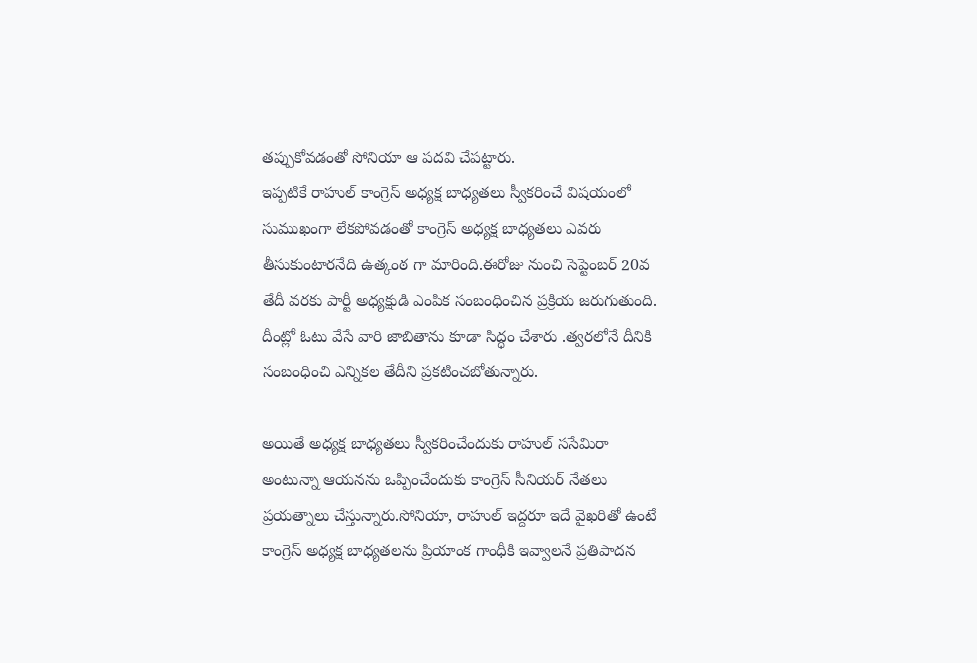తప్పుకోవడంతో సోనియా ఆ పదవి చేపట్టారు.
ఇప్పటికే రాహుల్ కాంగ్రెస్ అధ్యక్ష బాధ్యతలు స్వీకరించే విషయంలో సుముఖంగా లేకపోవడంతో కాంగ్రెస్ అధ్యక్ష బాధ్యతలు ఎవరు తీసుకుంటారనేది ఉత్కంఠ గా మారింది.ఈరోజు నుంచి సెప్టెంబర్ 20వ తేదీ వరకు పార్టీ అధ్యక్షుడి ఎంపిక సంబంధించిన ప్రక్రియ జరుగుతుంది.
దీంట్లో ఓటు వేసే వారి జాబితాను కూడా సిద్ధం చేశారు .త్వరలోనే దీనికి సంబంధించి ఎన్నికల తేదీని ప్రకటించబోతున్నారు.

అయితే అధ్యక్ష బాధ్యతలు స్వీకరించేందుకు రాహుల్ ససేమిరా అంటున్నా ఆయనను ఒప్పించేందుకు కాంగ్రెస్ సీనియర్ నేతలు ప్రయత్నాలు చేస్తున్నారు.సోనియా, రాహుల్ ఇద్దరూ ఇదే వైఖరితో ఉంటే కాంగ్రెస్ అధ్యక్ష బాధ్యతలను ప్రియాంక గాంధీకి ఇవ్వాలనే ప్రతిపాదన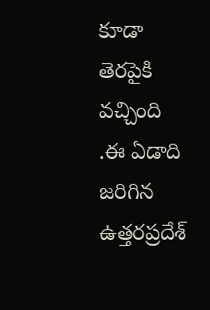కూడా తెరపైకి వచ్చింది .ఈ ఏడాది జరిగిన ఉత్తరప్రదేశ్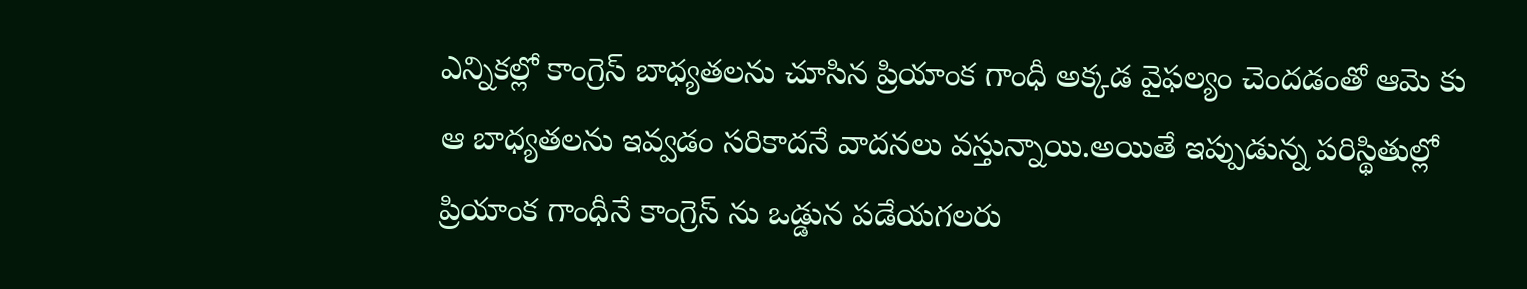ఎన్నికల్లో కాంగ్రెస్ బాధ్యతలను చూసిన ప్రియాంక గాంధీ అక్కడ వైఫల్యం చెందడంతో ఆమె కు ఆ బాధ్యతలను ఇవ్వడం సరికాదనే వాదనలు వస్తున్నాయి.అయితే ఇప్పుడున్న పరిస్థితుల్లో ప్రియాంక గాంధీనే కాంగ్రెస్ ను ఒడ్డున పడేయగలరు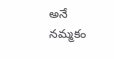అనే నమ్మకం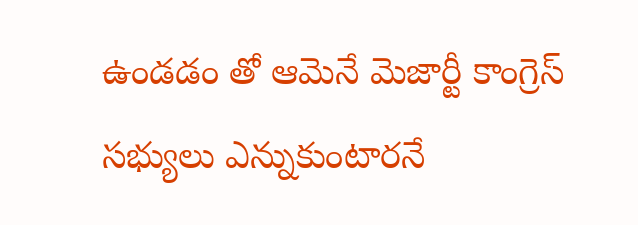ఉండడం తో ఆమెనే మెజార్టీ కాంగ్రెస్ సభ్యులు ఎన్నుకుంటారనే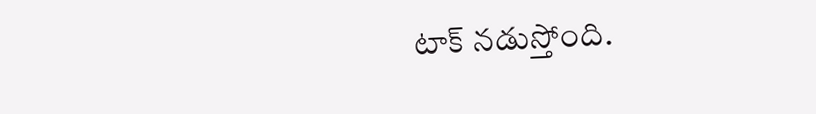టాక్ నడుస్తోంది.